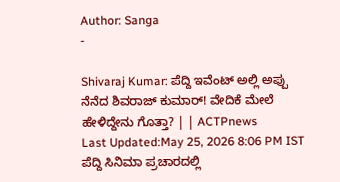Author: Sanga
-

Shivaraj Kumar: ಪೆದ್ದಿ ಇವೆಂಟ್ ಅಲ್ಲಿ ಅಪ್ಪು ನೆನೆದ ಶಿವರಾಜ್ ಕುಮಾರ್! ವೇದಿಕೆ ಮೇಲೆ ಹೇಳಿದ್ದೇನು ಗೊತ್ತಾ? | | ACTPnews
Last Updated:May 25, 2026 8:06 PM IST ಪೆದ್ದಿ ಸಿನಿಮಾ ಪ್ರಚಾರದಲ್ಲಿ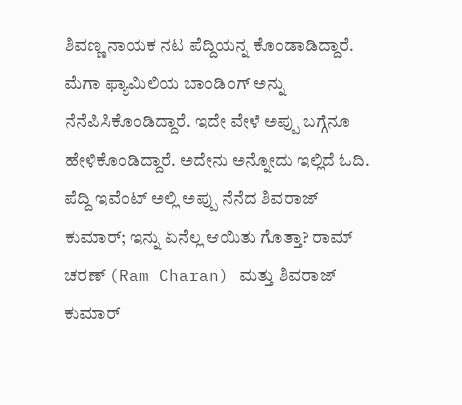ಶಿವಣ್ಣ ನಾಯಕ ನಟ ಪೆದ್ದಿಯನ್ನ ಕೊಂಡಾಡಿದ್ದಾರೆ. ಮೆಗಾ ಫ್ಯಾಮಿಲಿಯ ಬಾಂಡಿಂಗ್ ಅನ್ನು ನೆನೆಪಿಸಿಕೊಂಡಿದ್ದಾರೆ. ಇದೇ ವೇಳೆ ಅಪ್ಪು ಬಗ್ಗೆನೂ ಹೇಳಿಕೊಂಡಿದ್ದಾರೆ. ಅದೇನು ಅನ್ನೋದು ಇಲ್ಲಿದೆ ಓದಿ. ಪೆದ್ದಿ ಇವೆಂಟ್ ಅಲ್ಲಿ ಅಪ್ಪು ನೆನೆದ ಶಿವರಾಜ್ ಕುಮಾರ್; ಇನ್ನು ಏನೆಲ್ಲ ಆಯಿತು ಗೊತ್ತಾ? ರಾಮ್ ಚರಣ್ (Ram Charan) ಮತ್ತು ಶಿವರಾಜ್ ಕುಮಾರ್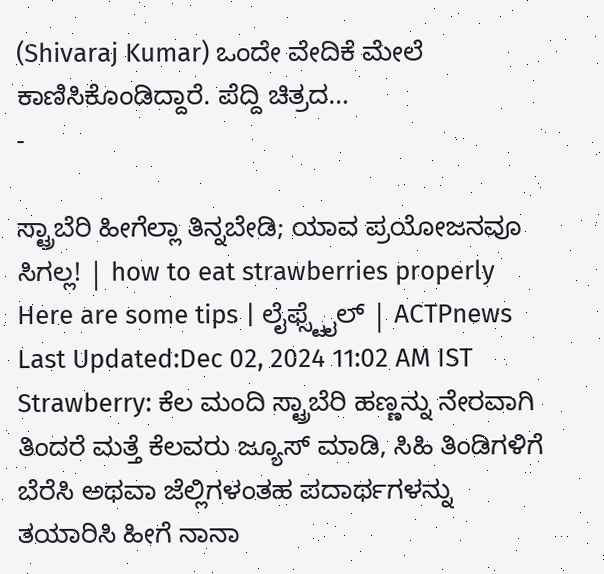(Shivaraj Kumar) ಒಂದೇ ವೇದಿಕೆ ಮೇಲೆ ಕಾಣಿಸಿಕೊಂಡಿದ್ದಾರೆ. ಪೆದ್ದಿ ಚಿತ್ರದ…
-

ಸ್ಟ್ರಾಬೆರಿ ಹೀಗೆಲ್ಲಾ ತಿನ್ನಬೇಡಿ; ಯಾವ ಪ್ರಯೋಜನವೂ ಸಿಗಲ್ಲ! | how to eat strawberries properly Here are some tips | ಲೈಫ್ಸ್ಟೈಲ್ | ACTPnews
Last Updated:Dec 02, 2024 11:02 AM IST Strawberry: ಕೆಲ ಮಂದಿ ಸ್ಟ್ರಾಬೆರಿ ಹಣ್ಣನ್ನು ನೇರವಾಗಿ ತಿಂದರೆ ಮತ್ತೆ ಕೆಲವರು ಜ್ಯೂಸ್ ಮಾಡಿ, ಸಿಹಿ ತಿಂಡಿಗಳಿಗೆ ಬೆರೆಸಿ ಅಥವಾ ಜೆಲ್ಲಿಗಳಂತಹ ಪದಾರ್ಥಗಳನ್ನು ತಯಾರಿಸಿ ಹೀಗೆ ನಾನಾ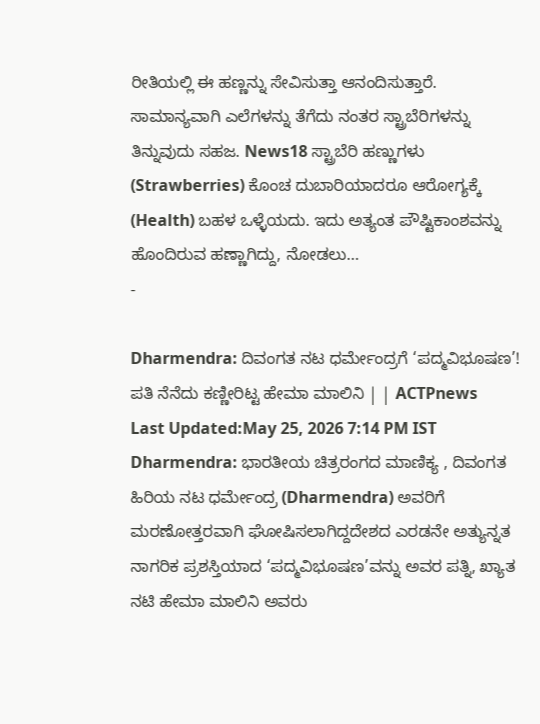ರೀತಿಯಲ್ಲಿ ಈ ಹಣ್ಣನ್ನು ಸೇವಿಸುತ್ತಾ ಆನಂದಿಸುತ್ತಾರೆ. ಸಾಮಾನ್ಯವಾಗಿ ಎಲೆಗಳನ್ನು ತೆಗೆದು ನಂತರ ಸ್ಟ್ರಾಬೆರಿಗಳನ್ನು ತಿನ್ನುವುದು ಸಹಜ. News18 ಸ್ಟ್ರಾಬೆರಿ ಹಣ್ಣುಗಳು (Strawberries) ಕೊಂಚ ದುಬಾರಿಯಾದರೂ ಆರೋಗ್ಯಕ್ಕೆ (Health) ಬಹಳ ಒಳ್ಳೆಯದು. ಇದು ಅತ್ಯಂತ ಪೌಷ್ಟಿಕಾಂಶವನ್ನು ಹೊಂದಿರುವ ಹಣ್ಣಾಗಿದ್ದು, ನೋಡಲು…
-

Dharmendra: ದಿವಂಗತ ನಟ ಧರ್ಮೇಂದ್ರಗೆ ‘ಪದ್ಮವಿಭೂಷಣ’! ಪತಿ ನೆನೆದು ಕಣ್ಣೀರಿಟ್ಟ ಹೇಮಾ ಮಾಲಿನಿ | | ACTPnews
Last Updated:May 25, 2026 7:14 PM IST Dharmendra: ಭಾರತೀಯ ಚಿತ್ರರಂಗದ ಮಾಣಿಕ್ಯ , ದಿವಂಗತ ಹಿರಿಯ ನಟ ಧರ್ಮೇಂದ್ರ (Dharmendra) ಅವರಿಗೆ ಮರಣೋತ್ತರವಾಗಿ ಘೋಷಿಸಲಾಗಿದ್ದದೇಶದ ಎರಡನೇ ಅತ್ಯುನ್ನತ ನಾಗರಿಕ ಪ್ರಶಸ್ತಿಯಾದ ‘ಪದ್ಮವಿಭೂಷಣ’ವನ್ನು ಅವರ ಪತ್ನಿ, ಖ್ಯಾತ ನಟಿ ಹೇಮಾ ಮಾಲಿನಿ ಅವರು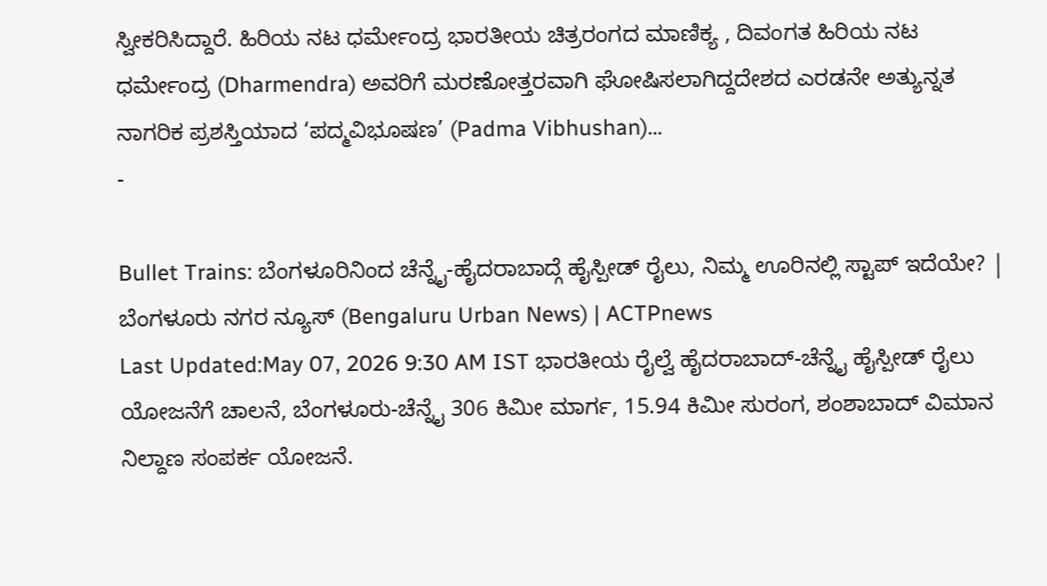ಸ್ವೀಕರಿಸಿದ್ದಾರೆ. ಹಿರಿಯ ನಟ ಧರ್ಮೇಂದ್ರ ಭಾರತೀಯ ಚಿತ್ರರಂಗದ ಮಾಣಿಕ್ಯ , ದಿವಂಗತ ಹಿರಿಯ ನಟ ಧರ್ಮೇಂದ್ರ (Dharmendra) ಅವರಿಗೆ ಮರಣೋತ್ತರವಾಗಿ ಘೋಷಿಸಲಾಗಿದ್ದದೇಶದ ಎರಡನೇ ಅತ್ಯುನ್ನತ ನಾಗರಿಕ ಪ್ರಶಸ್ತಿಯಾದ ‘ಪದ್ಮವಿಭೂಷಣ’ (Padma Vibhushan)…
-

Bullet Trains: ಬೆಂಗಳೂರಿನಿಂದ ಚೆನ್ನೈ-ಹೈದರಾಬಾದ್ಗೆ ಹೈಸ್ಪೀಡ್ ರೈಲು, ನಿಮ್ಮ ಊರಿನಲ್ಲಿ ಸ್ಟಾಪ್ ಇದೆಯೇ? | ಬೆಂಗಳೂರು ನಗರ ನ್ಯೂಸ್ (Bengaluru Urban News) | ACTPnews
Last Updated:May 07, 2026 9:30 AM IST ಭಾರತೀಯ ರೈಲ್ವೆ ಹೈದರಾಬಾದ್-ಚೆನ್ನೈ ಹೈಸ್ಪೀಡ್ ರೈಲು ಯೋಜನೆಗೆ ಚಾಲನೆ, ಬೆಂಗಳೂರು-ಚೆನ್ನೈ 306 ಕಿಮೀ ಮಾರ್ಗ, 15.94 ಕಿಮೀ ಸುರಂಗ, ಶಂಶಾಬಾದ್ ವಿಮಾನ ನಿಲ್ದಾಣ ಸಂಪರ್ಕ ಯೋಜನೆ.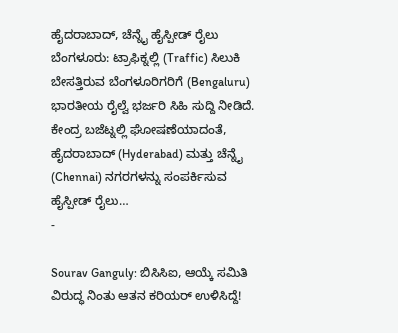ಹೈದರಾಬಾದ್, ಚೆನ್ನೈ ಹೈಸ್ಪೀಡ್ ರೈಲು ಬೆಂಗಳೂರು: ಟ್ರಾಫಿಕ್ನಲ್ಲಿ (Traffic) ಸಿಲುಕಿ ಬೇಸತ್ತಿರುವ ಬೆಂಗಳೂರಿಗರಿಗೆ (Bengaluru) ಭಾರತೀಯ ರೈಲ್ವೆ ಭರ್ಜರಿ ಸಿಹಿ ಸುದ್ದಿ ನೀಡಿದೆ. ಕೇಂದ್ರ ಬಜೆಟ್ನಲ್ಲಿ ಘೋಷಣೆಯಾದಂತೆ, ಹೈದರಾಬಾದ್ (Hyderabad) ಮತ್ತು ಚೆನ್ನೈ (Chennai) ನಗರಗಳನ್ನು ಸಂಪರ್ಕಿಸುವ ಹೈಸ್ಪೀಡ್ ರೈಲು…
-

Sourav Ganguly: ಬಿಸಿಸಿಐ, ಆಯ್ಕೆ ಸಮಿತಿ ವಿರುದ್ಧ ನಿಂತು ಆತನ ಕರಿಯರ್ ಉಳಿಸಿದ್ದೆ!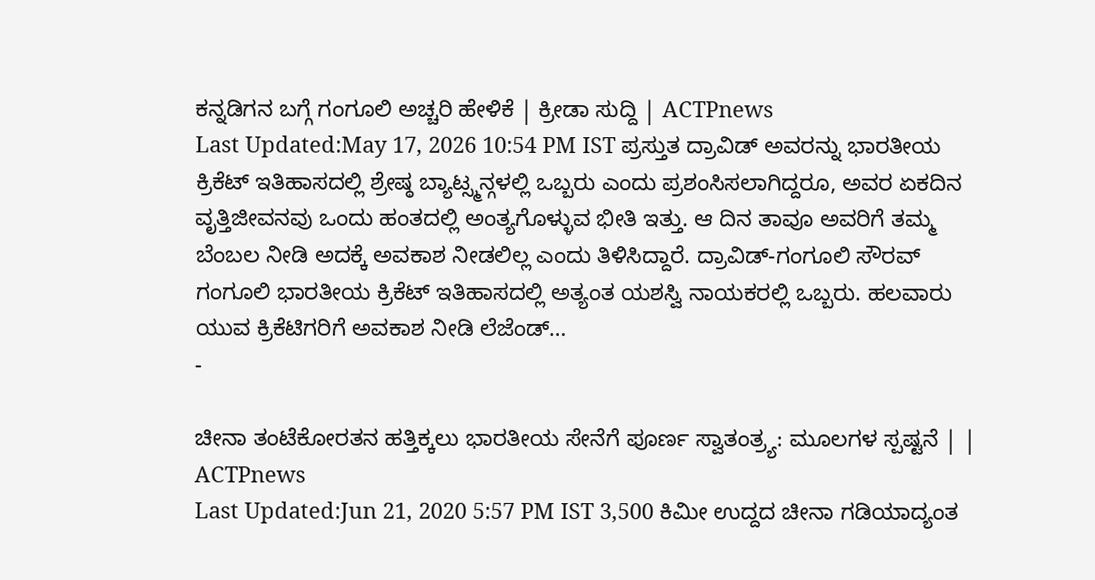ಕನ್ನಡಿಗನ ಬಗ್ಗೆ ಗಂಗೂಲಿ ಅಚ್ಚರಿ ಹೇಳಿಕೆ | ಕ್ರೀಡಾ ಸುದ್ದಿ | ACTPnews
Last Updated:May 17, 2026 10:54 PM IST ಪ್ರಸ್ತುತ ದ್ರಾವಿಡ್ ಅವರನ್ನು ಭಾರತೀಯ ಕ್ರಿಕೆಟ್ ಇತಿಹಾಸದಲ್ಲಿ ಶ್ರೇಷ್ಠ ಬ್ಯಾಟ್ಸ್ಮನ್ಗಳಲ್ಲಿ ಒಬ್ಬರು ಎಂದು ಪ್ರಶಂಸಿಸಲಾಗಿದ್ದರೂ, ಅವರ ಏಕದಿನ ವೃತ್ತಿಜೀವನವು ಒಂದು ಹಂತದಲ್ಲಿ ಅಂತ್ಯಗೊಳ್ಳುವ ಭೀತಿ ಇತ್ತು. ಆ ದಿನ ತಾವೂ ಅವರಿಗೆ ತಮ್ಮ ಬೆಂಬಲ ನೀಡಿ ಅದಕ್ಕೆ ಅವಕಾಶ ನೀಡಲಿಲ್ಲ ಎಂದು ತಿಳಿಸಿದ್ದಾರೆ. ದ್ರಾವಿಡ್-ಗಂಗೂಲಿ ಸೌರವ್ ಗಂಗೂಲಿ ಭಾರತೀಯ ಕ್ರಿಕೆಟ್ ಇತಿಹಾಸದಲ್ಲಿ ಅತ್ಯಂತ ಯಶಸ್ವಿ ನಾಯಕರಲ್ಲಿ ಒಬ್ಬರು. ಹಲವಾರು ಯುವ ಕ್ರಿಕೆಟಿಗರಿಗೆ ಅವಕಾಶ ನೀಡಿ ಲೆಜೆಂಡ್…
-

ಚೀನಾ ತಂಟೆಕೋರತನ ಹತ್ತಿಕ್ಕಲು ಭಾರತೀಯ ಸೇನೆಗೆ ಪೂರ್ಣ ಸ್ವಾತಂತ್ರ್ಯ: ಮೂಲಗಳ ಸ್ಪಷ್ಟನೆ | | ACTPnews
Last Updated:Jun 21, 2020 5:57 PM IST 3,500 ಕಿಮೀ ಉದ್ದದ ಚೀನಾ ಗಡಿಯಾದ್ಯಂತ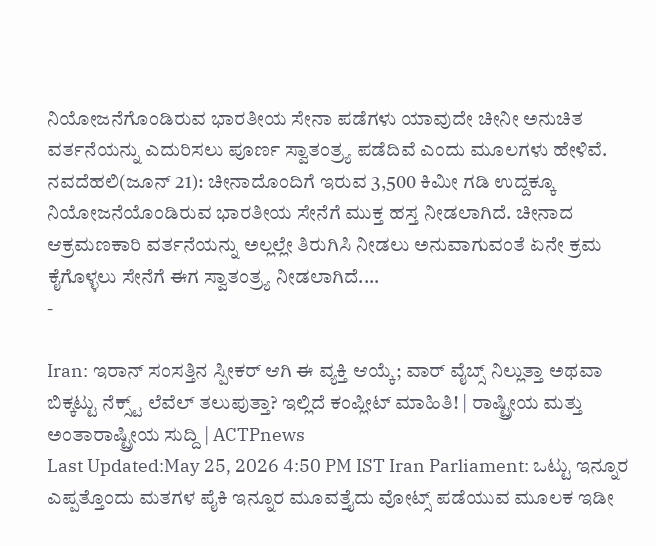ನಿಯೋಜನೆಗೊಂಡಿರುವ ಭಾರತೀಯ ಸೇನಾ ಪಡೆಗಳು ಯಾವುದೇ ಚೀನೀ ಅನುಚಿತ ವರ್ತನೆಯನ್ನು ಎದುರಿಸಲು ಪೂರ್ಣ ಸ್ವಾತಂತ್ರ್ಯ ಪಡೆದಿವೆ ಎಂದು ಮೂಲಗಳು ಹೇಳಿವೆ. ನವದೆಹಲಿ(ಜೂನ್ 21): ಚೀನಾದೊಂದಿಗೆ ಇರುವ 3,500 ಕಿಮೀ ಗಡಿ ಉದ್ದಕ್ಕೂ ನಿಯೋಜನೆಯೊಂಡಿರುವ ಭಾರತೀಯ ಸೇನೆಗೆ ಮುಕ್ತ ಹಸ್ತ ನೀಡಲಾಗಿದೆ. ಚೀನಾದ ಆಕ್ರಮಣಕಾರಿ ವರ್ತನೆಯನ್ನು ಅಲ್ಲಲ್ಲೇ ತಿರುಗಿಸಿ ನೀಡಲು ಅನುವಾಗುವಂತೆ ಏನೇ ಕ್ರಮ ಕೈಗೊಳ್ಳಲು ಸೇನೆಗೆ ಈಗ ಸ್ವಾತಂತ್ರ್ಯ ನೀಡಲಾಗಿದೆ.…
-

Iran: ಇರಾನ್ ಸಂಸತ್ತಿನ ಸ್ಪೀಕರ್ ಆಗಿ ಈ ವ್ಯಕ್ತಿ ಆಯ್ಕೆ; ವಾರ್ ವೈಬ್ಸ್ ನಿಲ್ಲುತ್ತಾ ಅಥವಾ ಬಿಕ್ಕಟ್ಟು ನೆಕ್ಸ್ಟ್ ಲೆವೆಲ್ ತಲುಪುತ್ತಾ? ಇಲ್ಲಿದೆ ಕಂಪ್ಲೀಟ್ ಮಾಹಿತಿ! | ರಾಷ್ಟ್ರೀಯ ಮತ್ತು ಅಂತಾರಾಷ್ಟ್ರೀಯ ಸುದ್ದಿ | ACTPnews
Last Updated:May 25, 2026 4:50 PM IST Iran Parliament: ಒಟ್ಟು ಇನ್ನೂರ ಎಪ್ಪತ್ತೊಂದು ಮತಗಳ ಪೈಕಿ ಇನ್ನೂರ ಮೂವತ್ತೈದು ವೋಟ್ಸ್ ಪಡೆಯುವ ಮೂಲಕ ಇಡೀ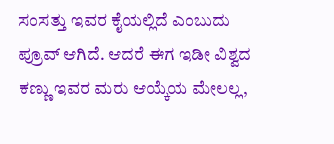ಸಂಸತ್ತು ಇವರ ಕೈಯಲ್ಲಿದೆ ಎಂಬುದು ಪ್ರೂವ್ ಆಗಿದೆ. ಆದರೆ ಈಗ ಇಡೀ ವಿಶ್ವದ ಕಣ್ಣು ಇವರ ಮರು ಆಯ್ಕೆಯ ಮೇಲಲ್ಲ,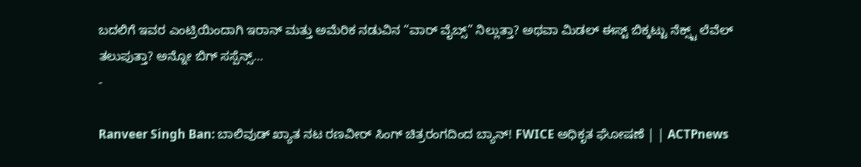ಬದಲಿಗೆ ಇವರ ಎಂಟ್ರಿಯಿಂದಾಗಿ ಇರಾನ್ ಮತ್ತು ಅಮೆರಿಕ ನಡುವಿನ “ವಾರ್ ವೈಬ್ಸ್” ನಿಲ್ಲುತ್ತಾ? ಅಥವಾ ಮಿಡಲ್ ಈಸ್ಟ್ ಬಿಕ್ಕಟ್ಟು ನೆಕ್ಸ್ಟ್ ಲೆವೆಲ್ ತಲುಪುತ್ತಾ? ಅನ್ನೋ ಬಿಗ್ ಸಸ್ಪೆನ್ಸ್…
-

Ranveer Singh Ban: ಬಾಲಿವುಡ್ ಖ್ಯಾತ ನಟ ರಣವೀರ್ ಸಿಂಗ್ ಚಿತ್ರರಂಗದಿಂದ ಬ್ಯಾನ್! FWICE ಅಧಿಕೃತ ಘೋಷಣೆ | | ACTPnews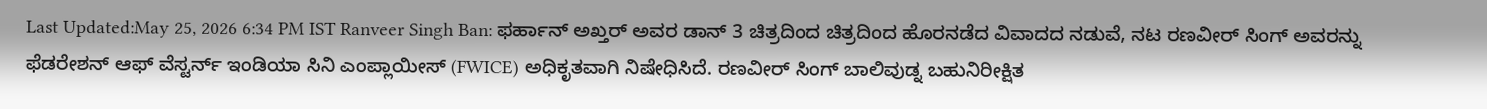Last Updated:May 25, 2026 6:34 PM IST Ranveer Singh Ban: ಫರ್ಹಾನ್ ಅಖ್ತರ್ ಅವರ ಡಾನ್ 3 ಚಿತ್ರದಿಂದ ಚಿತ್ರದಿಂದ ಹೊರನಡೆದ ವಿವಾದದ ನಡುವೆ, ನಟ ರಣವೀರ್ ಸಿಂಗ್ ಅವರನ್ನು ಫೆಡರೇಶನ್ ಆಫ್ ವೆಸ್ಟರ್ನ್ ಇಂಡಿಯಾ ಸಿನಿ ಎಂಪ್ಲಾಯೀಸ್ (FWICE) ಅಧಿಕೃತವಾಗಿ ನಿಷೇಧಿಸಿದೆ. ರಣವೀರ್ ಸಿಂಗ್ ಬಾಲಿವುಡ್ನ ಬಹುನಿರೀಕ್ಷಿತ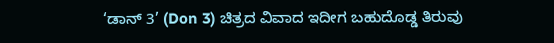‘ಡಾನ್ 3’ (Don 3) ಚಿತ್ರದ ವಿವಾದ ಇದೀಗ ಬಹುದೊಡ್ಡ ತಿರುವು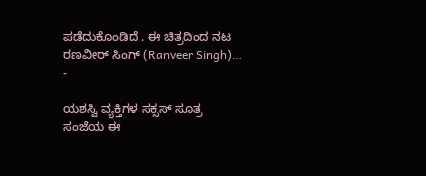ಪಡೆದುಕೊಂಡಿದೆ . ಈ ಚಿತ್ರದಿಂದ ನಟ ರಣವೀರ್ ಸಿಂಗ್ (Ranveer Singh)…
-

ಯಶಸ್ವಿ ವ್ಯಕ್ತಿಗಳ ಸಕ್ಸಸ್ ಸೂತ್ರ ಸಂಜೆಯ ಈ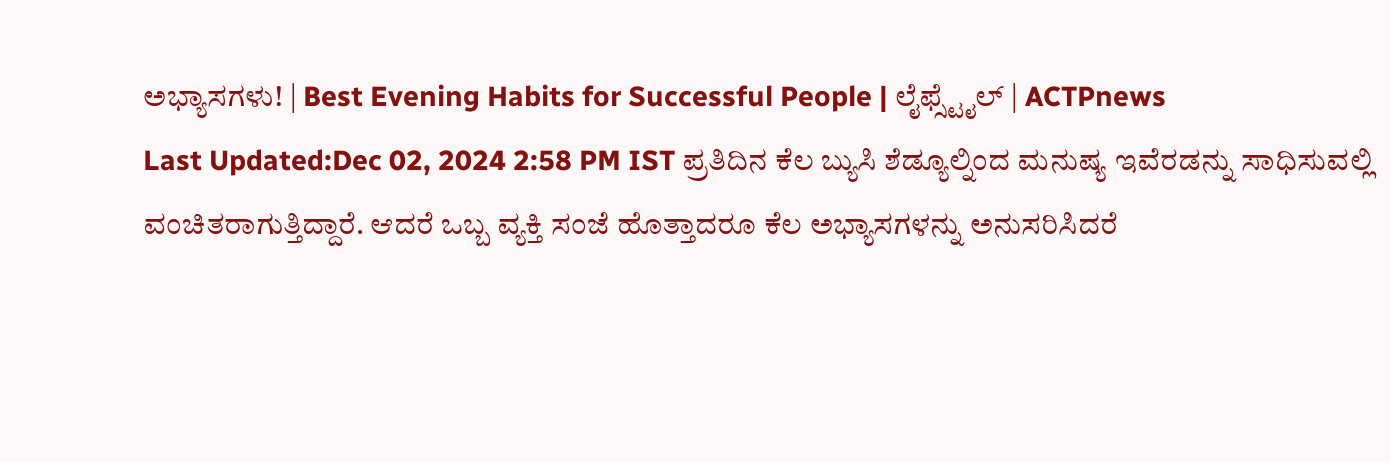ಅಭ್ಯಾಸಗಳು! | Best Evening Habits for Successful People | ಲೈಫ್ಸ್ಟೈಲ್ | ACTPnews
Last Updated:Dec 02, 2024 2:58 PM IST ಪ್ರತಿದಿನ ಕೆಲ ಬ್ಯುಸಿ ಶೆಡ್ಯೂಲ್ನಿಂದ ಮನುಷ್ಯ ಇವೆರಡನ್ನು ಸಾಧಿಸುವಲ್ಲಿ ವಂಚಿತರಾಗುತ್ತಿದ್ದಾರೆ. ಆದರೆ ಒಬ್ಬ ವ್ಯಕ್ತಿ ಸಂಜೆ ಹೊತ್ತಾದರೂ ಕೆಲ ಅಭ್ಯಾಸಗಳನ್ನು ಅನುಸರಿಸಿದರೆ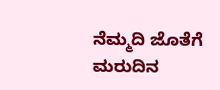ನೆಮ್ಮದಿ ಜೊತೆಗೆ ಮರುದಿನ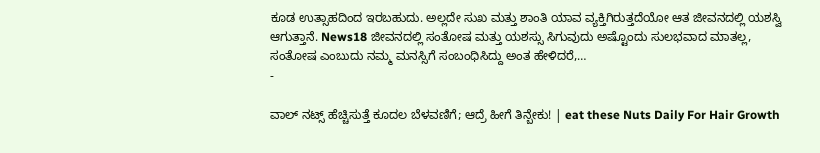ಕೂಡ ಉತ್ಸಾಹದಿಂದ ಇರಬಹುದು. ಅಲ್ಲದೇ ಸುಖ ಮತ್ತು ಶಾಂತಿ ಯಾವ ವ್ಯಕ್ತಿಗಿರುತ್ತದೆಯೋ ಆತ ಜೀವನದಲ್ಲಿ ಯಶಸ್ವಿ ಆಗುತ್ತಾನೆ. News18 ಜೀವನದಲ್ಲಿ ಸಂತೋಷ ಮತ್ತು ಯಶಸ್ಸು ಸಿಗುವುದು ಅಷ್ಟೊಂದು ಸುಲಭವಾದ ಮಾತಲ್ಲ, ಸಂತೋಷ ಎಂಬುದು ನಮ್ಮ ಮನಸ್ಸಿಗೆ ಸಂಬಂಧಿಸಿದ್ದು ಅಂತ ಹೇಳಿದರೆ,…
-

ವಾಲ್ ನಟ್ಸ್ ಹೆಚ್ಚಿಸುತ್ತೆ ಕೂದಲ ಬೆಳವಣಿಗೆ; ಆದ್ರೆ ಹೀಗೆ ತಿನ್ಬೇಕು! | eat these Nuts Daily For Hair Growth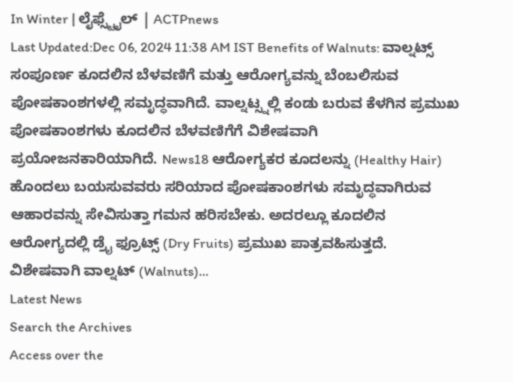In Winter | ಲೈಫ್ಸ್ಟೈಲ್ | ACTPnews
Last Updated:Dec 06, 2024 11:38 AM IST Benefits of Walnuts: ವಾಲ್ನಟ್ಸ್ ಸಂಪೂರ್ಣ ಕೂದಲಿನ ಬೆಳವಣಿಗೆ ಮತ್ತು ಆರೋಗ್ಯವನ್ನು ಬೆಂಬಲಿಸುವ ಪೋಷಕಾಂಶಗಳಲ್ಲಿ ಸಮೃದ್ಧವಾಗಿದೆ. ವಾಲ್ನಟ್ಸ್ನಲ್ಲಿ ಕಂಡು ಬರುವ ಕೆಳಗಿನ ಪ್ರಮುಖ ಪೋಷಕಾಂಶಗಳು ಕೂದಲಿನ ಬೆಳವಣಿಗೆಗೆ ವಿಶೇಷವಾಗಿ ಪ್ರಯೋಜನಕಾರಿಯಾಗಿದೆ. News18 ಆರೋಗ್ಯಕರ ಕೂದಲನ್ನು (Healthy Hair) ಹೊಂದಲು ಬಯಸುವವರು ಸರಿಯಾದ ಪೋಷಕಾಂಶಗಳು ಸಮೃದ್ಧವಾಗಿರುವ ಆಹಾರವನ್ನು ಸೇವಿಸುತ್ತಾ ಗಮನ ಹರಿಸಬೇಕು. ಅದರಲ್ಲೂ ಕೂದಲಿನ ಆರೋಗ್ಯದಲ್ಲಿ ಡ್ರೈ ಫ್ರೂಟ್ಸ್ (Dry Fruits) ಪ್ರಮುಖ ಪಾತ್ರವಹಿಸುತ್ತದೆ. ವಿಶೇಷವಾಗಿ ವಾಲ್ನಟ್ (Walnuts)…
Latest News
Search the Archives
Access over the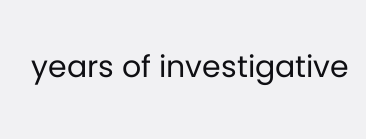years of investigative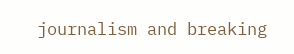journalism and breaking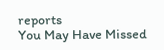reports
You May Have Missed